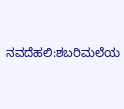ನವದೆಹಲಿ:ಶಬರಿಮಲೆಯ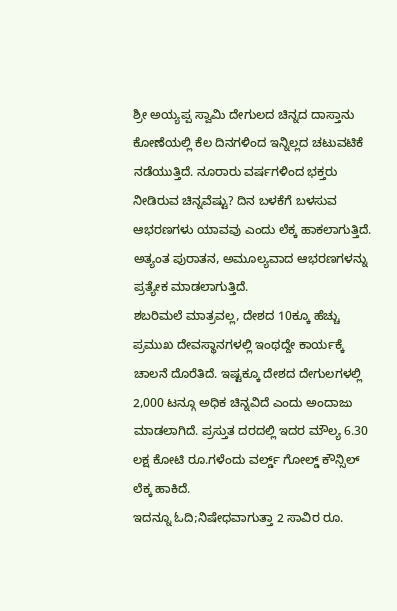ಶ್ರೀ ಅಯ್ಯಪ್ಪ ಸ್ವಾಮಿ ದೇಗುಲದ ಚಿನ್ನದ ದಾಸ್ತಾನು ಕೋಣೆಯಲ್ಲಿ ಕೆಲ ದಿನಗಳಿಂದ ಇನ್ನಿಲ್ಲದ ಚಟುವಟಿಕೆ ನಡೆಯುತ್ತಿದೆ. ನೂರಾರು ವರ್ಷಗಳಿಂದ ಭಕ್ತರು ನೀಡಿರುವ ಚಿನ್ನವೆಷ್ಟು? ದಿನ ಬಳಕೆಗೆ ಬಳಸುವ ಆಭರಣಗಳು ಯಾವವು ಎಂದು ಲೆಕ್ಕ ಹಾಕಲಾಗುತ್ತಿದೆ. ಅತ್ಯಂತ ಪುರಾತನ, ಅಮೂಲ್ಯವಾದ ಆಭರಣಗಳನ್ನು ಪ್ರತ್ಯೇಕ ಮಾಡಲಾಗುತ್ತಿದೆ.
ಶಬರಿಮಲೆ ಮಾತ್ರವಲ್ಲ, ದೇಶದ 10ಕ್ಕೂ ಹೆಚ್ಚು ಪ್ರಮುಖ ದೇವಸ್ಥಾನಗಳಲ್ಲಿ ಇಂಥದ್ದೇ ಕಾರ್ಯಕ್ಕೆ ಚಾಲನೆ ದೊರೆತಿದೆ. ಇಷ್ಟಕ್ಕೂ ದೇಶದ ದೇಗುಲಗಳಲ್ಲಿ 2,000 ಟನ್ಗೂ ಅಧಿಕ ಚಿನ್ನವಿದೆ ಎಂದು ಅಂದಾಜು ಮಾಡಲಾಗಿದೆ. ಪ್ರಸ್ತುತ ದರದಲ್ಲಿ ಇದರ ಮೌಲ್ಯ 6.30 ಲಕ್ಷ ಕೋಟಿ ರೂ.ಗಳೆಂದು ವರ್ಲ್ಡ್ ಗೋಲ್ಡ್ ಕೌನ್ಸಿಲ್ ಲೆಕ್ಕ ಹಾಕಿದೆ.
ಇದನ್ನೂ ಓದಿ;ನಿಷೇಧವಾಗುತ್ತಾ 2 ಸಾವಿರ ರೂ.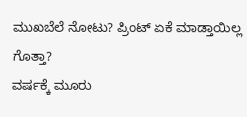ಮುಖಬೆಲೆ ನೋಟು? ಪ್ರಿಂಟ್ ಏಕೆ ಮಾಡ್ತಾಯಿಲ್ಲ ಗೊತ್ತಾ?
ವರ್ಷಕ್ಕೆ ಮೂರು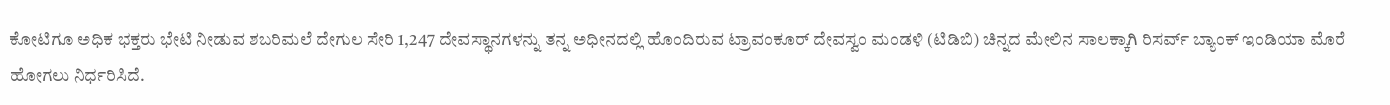ಕೋಟಿಗೂ ಅಧಿಕ ಭಕ್ತರು ಭೇಟಿ ನೀಡುವ ಶಬರಿಮಲೆ ದೇಗುಲ ಸೇರಿ 1,247 ದೇವಸ್ಥಾನಗಳನ್ನು ತನ್ನ ಅಧೀನದಲ್ಲಿ ಹೊಂದಿರುವ ಟ್ರಾವಂಕೂರ್ ದೇವಸ್ವಂ ಮಂಡಳಿ (ಟಿಡಿಬಿ) ಚಿನ್ನದ ಮೇಲಿನ ಸಾಲಕ್ಕಾಗಿ ರಿಸರ್ವ್ ಬ್ಯಾಂಕ್ ಇಂಡಿಯಾ ಮೊರೆ ಹೋಗಲು ನಿರ್ಧರಿಸಿದೆ.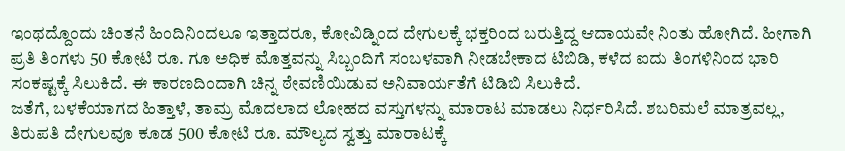ಇಂಥದ್ದೊಂದು ಚಿಂತನೆ ಹಿಂದಿನಿಂದಲೂ ಇತ್ತಾದರೂ, ಕೋವಿಡ್ನಿಂದ ದೇಗುಲಕ್ಕೆ ಭಕ್ತರಿಂದ ಬರುತ್ತಿದ್ದ ಆದಾಯವೇ ನಿಂತು ಹೋಗಿದೆ. ಹೀಗಾಗಿ ಪ್ರತಿ ತಿಂಗಳು 50 ಕೋಟಿ ರೂ. ಗೂ ಅಧಿಕ ಮೊತ್ತವನ್ನು ಸಿಬ್ಬಂದಿಗೆ ಸಂಬಳವಾಗಿ ನೀಡಬೇಕಾದ ಟಿಬಿಡಿ, ಕಳೆದ ಐದು ತಿಂಗಳಿನಿಂದ ಭಾರಿ ಸಂಕಷ್ಟಕ್ಕೆ ಸಿಲುಕಿದೆ. ಈ ಕಾರಣದಿಂದಾಗಿ ಚಿನ್ನ ಠೇವಣಿಯಿಡುವ ಅನಿವಾರ್ಯತೆಗೆ ಟಿಡಿಬಿ ಸಿಲುಕಿದೆ.
ಜತೆಗೆ, ಬಳಕೆಯಾಗದ ಹಿತ್ತಾಳೆ, ತಾಮ್ರ ಮೊದಲಾದ ಲೋಹದ ವಸ್ತುಗಳನ್ನು ಮಾರಾಟ ಮಾಡಲು ನಿರ್ಧರಿಸಿದೆ. ಶಬರಿಮಲೆ ಮಾತ್ರವಲ್ಲ, ತಿರುಪತಿ ದೇಗುಲವೂ ಕೂಡ 500 ಕೋಟಿ ರೂ. ಮೌಲ್ಯದ ಸ್ವತ್ತು ಮಾರಾಟಕ್ಕೆ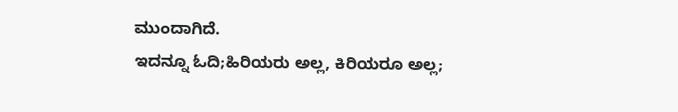ಮುಂದಾಗಿದೆ.
ಇದನ್ನೂ ಓದಿ;ಹಿರಿಯರು ಅಲ್ಲ, ಕಿರಿಯರೂ ಅಲ್ಲ;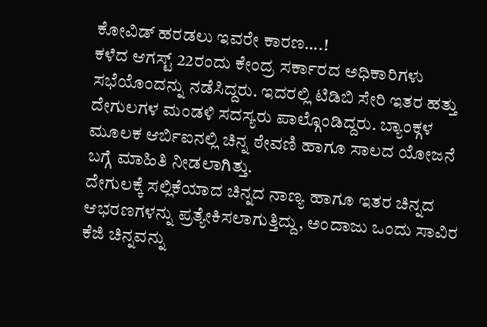ಕೋವಿಡ್ ಹರಡಲು ಇವರೇ ಕಾರಣ….!
ಕಳೆದ ಆಗಸ್ಟ್ 22ರಂದು ಕೇಂದ್ರ ಸರ್ಕಾರದ ಅಧಿಕಾರಿಗಳು ಸಭೆಯೊಂದನ್ನು ನಡೆಸಿದ್ದರು. ಇದರಲ್ಲಿ ಟಿಡಿಬಿ ಸೇರಿ ಇತರ ಹತ್ತು ದೇಗುಲಗಳ ಮಂಡಳಿ ಸದಸ್ಯರು ಪಾಲ್ಗೊಂಡಿದ್ದರು. ಬ್ಯಾಂಕ್ಗಳ ಮೂಲಕ ಆರ್ಬಿಐನಲ್ಲಿ ಚಿನ್ನ ಠೇವಣಿ ಹಾಗೂ ಸಾಲದ ಯೋಜನೆ ಬಗ್ಗೆ ಮಾಹಿತಿ ನೀಡಲಾಗಿತ್ತು.
ದೇಗುಲಕ್ಕೆ ಸಲ್ಲಿಕೆಯಾದ ಚಿನ್ನದ ನಾಣ್ಯ ಹಾಗೂ ಇತರ ಚಿನ್ನದ ಆಭರಣಗಳನ್ನು ಪ್ರತ್ಯೇಕಿಸಲಾಗುತ್ತಿದ್ದು, ಅಂದಾಜು ಒಂದು ಸಾವಿರ ಕೆಜಿ ಚಿನ್ನವನ್ನು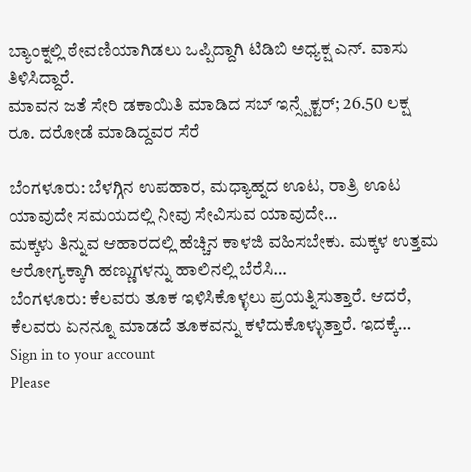ಬ್ಯಾಂಕ್ನಲ್ಲಿ ಠೇವಣಿಯಾಗಿಡಲು ಒಪ್ಪಿದ್ದಾಗಿ ಟಿಡಿಬಿ ಅಧ್ಯಕ್ಷ ಎನ್. ವಾಸು ತಿಳಿಸಿದ್ದಾರೆ.
ಮಾವನ ಜತೆ ಸೇರಿ ಡಕಾಯಿತಿ ಮಾಡಿದ ಸಬ್ ಇನ್ಸ್ಪೆಕ್ಟರ್; 26.50 ಲಕ್ಷ ರೂ. ದರೋಡೆ ಮಾಡಿದ್ದವರ ಸೆರೆ

ಬೆಂಗಳೂರು: ಬೆಳಗ್ಗಿನ ಉಪಹಾರ, ಮಧ್ಯಾಹ್ನದ ಊಟ, ರಾತ್ರಿ ಊಟ ಯಾವುದೇ ಸಮಯದಲ್ಲಿ ನೀವು ಸೇವಿಸುವ ಯಾವುದೇ…
ಮಕ್ಕಳು ತಿನ್ನುವ ಆಹಾರದಲ್ಲಿ ಹೆಚ್ಚಿನ ಕಾಳಜಿ ವಹಿಸಬೇಕು. ಮಕ್ಕಳ ಉತ್ತಮ ಆರೋಗ್ಯಕ್ಕಾಗಿ ಹಣ್ಣುಗಳನ್ನು ಹಾಲಿನಲ್ಲಿ ಬೆರೆಸಿ…
ಬೆಂಗಳೂರು: ಕೆಲವರು ತೂಕ ಇಳಿಸಿಕೊಳ್ಳಲು ಪ್ರಯತ್ನಿಸುತ್ತಾರೆ. ಆದರೆ, ಕೆಲವರು ಏನನ್ನೂ ಮಾಡದೆ ತೂಕವನ್ನು ಕಳೆದುಕೊಳ್ಳುತ್ತಾರೆ. ಇದಕ್ಕೆ…
Sign in to your account
Please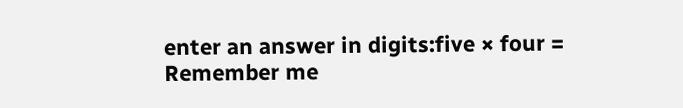enter an answer in digits:five × four =
Remember me